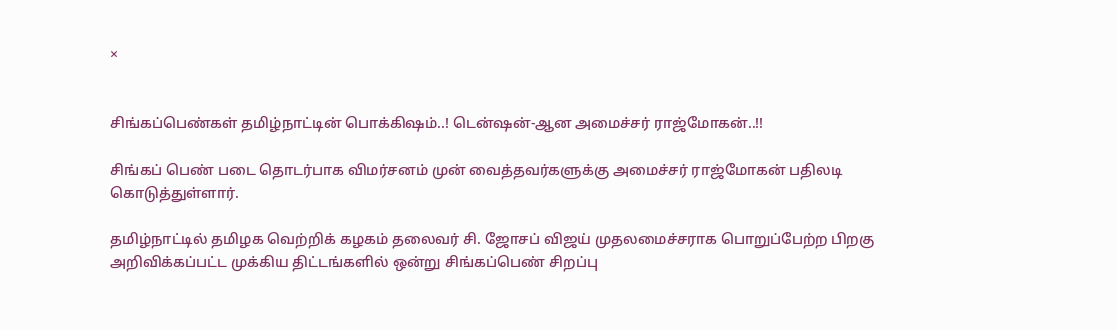×


சிங்கப்பெண்கள் தமிழ்நாட்டின் பொக்கிஷம்..! டென்ஷன்-ஆன அமைச்சர் ராஜ்மோகன்..!!

சிங்கப் பெண் படை தொடர்பாக விமர்சனம் முன் வைத்தவர்களுக்கு அமைச்சர் ராஜ்மோகன் பதிலடி கொடுத்துள்ளார்.

தமிழ்நாட்டில் தமிழக வெற்றிக் கழகம் தலைவர் சி. ஜோசப் விஜய் முதலமைச்சராக பொறுப்பேற்ற பிறகு அறிவிக்கப்பட்ட முக்கிய திட்டங்களில் ஒன்று சிங்கப்பெண் சிறப்பு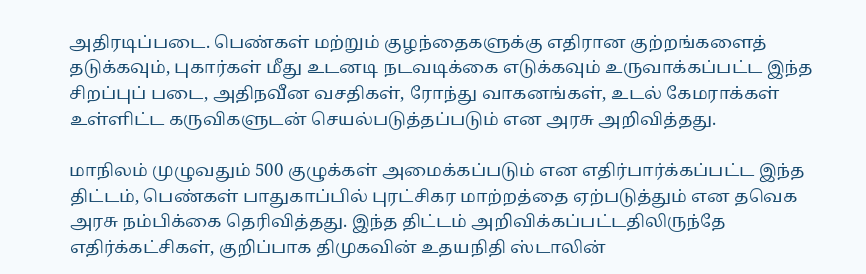அதிரடிப்படை. பெண்கள் மற்றும் குழந்தைகளுக்கு எதிரான குற்றங்களைத் தடுக்கவும், புகார்கள் மீது உடனடி நடவடிக்கை எடுக்கவும் உருவாக்கப்பட்ட இந்த சிறப்புப் படை, அதிநவீன வசதிகள், ரோந்து வாகனங்கள், உடல் கேமராக்கள் உள்ளிட்ட கருவிகளுடன் செயல்படுத்தப்படும் என அரசு அறிவித்தது.

மாநிலம் முழுவதும் 500 குழுக்கள் அமைக்கப்படும் என எதிர்பார்க்கப்பட்ட இந்த திட்டம், பெண்கள் பாதுகாப்பில் புரட்சிகர மாற்றத்தை ஏற்படுத்தும் என தவெக அரசு நம்பிக்கை தெரிவித்தது. இந்த திட்டம் அறிவிக்கப்பட்டதிலிருந்தே எதிர்க்கட்சிகள், குறிப்பாக திமுகவின் உதயநிதி ஸ்டாலின்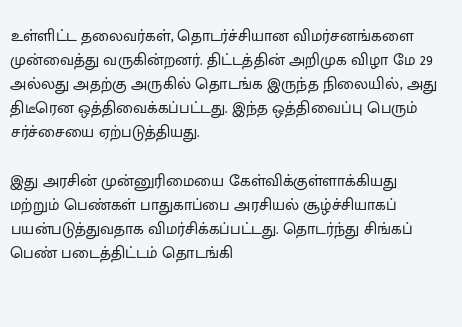உள்ளிட்ட தலைவர்கள், தொடர்ச்சியான விமர்சனங்களை முன்வைத்து வருகின்றனர். திட்டத்தின் அறிமுக விழா மே 29 அல்லது அதற்கு அருகில் தொடங்க இருந்த நிலையில், அது திடீரென ஒத்திவைக்கப்பட்டது. இந்த ஒத்திவைப்பு பெரும் சர்ச்சையை ஏற்படுத்தியது.

இது அரசின் முன்னுரிமையை கேள்விக்குள்ளாக்கியது மற்றும் பெண்கள் பாதுகாப்பை அரசியல் சூழ்ச்சியாகப் பயன்படுத்துவதாக விமர்சிக்கப்பட்டது. தொடர்ந்து சிங்கப் பெண் படைத்திட்டம் தொடங்கி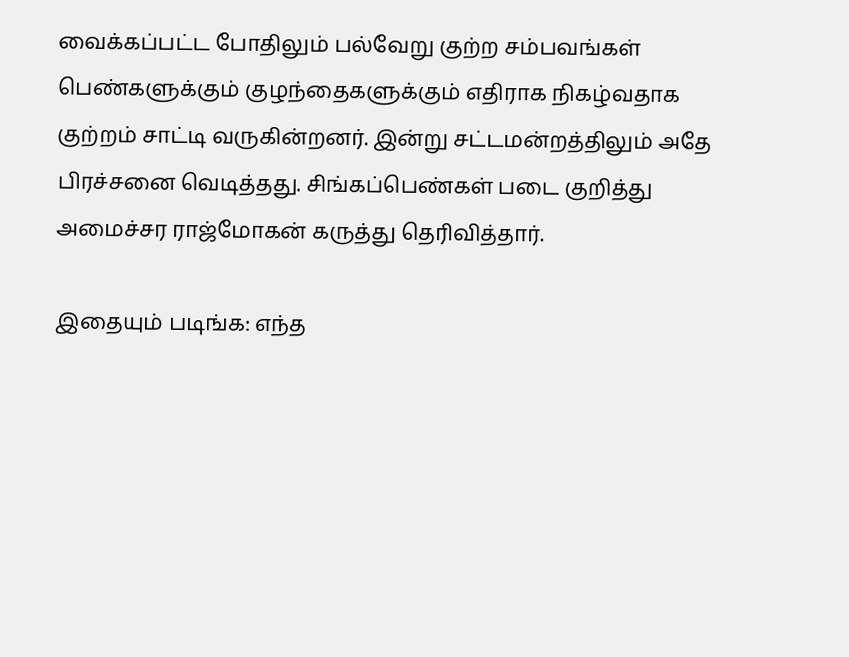வைக்கப்பட்ட போதிலும் பல்வேறு குற்ற சம்பவங்கள் பெண்களுக்கும் குழந்தைகளுக்கும் எதிராக நிகழ்வதாக குற்றம் சாட்டி வருகின்றனர். இன்று சட்டமன்றத்திலும் அதே பிரச்சனை வெடித்தது. சிங்கப்பெண்கள் படை குறித்து அமைச்சர ராஜ்மோகன் கருத்து தெரிவித்தார்.

இதையும் படிங்க: எந்த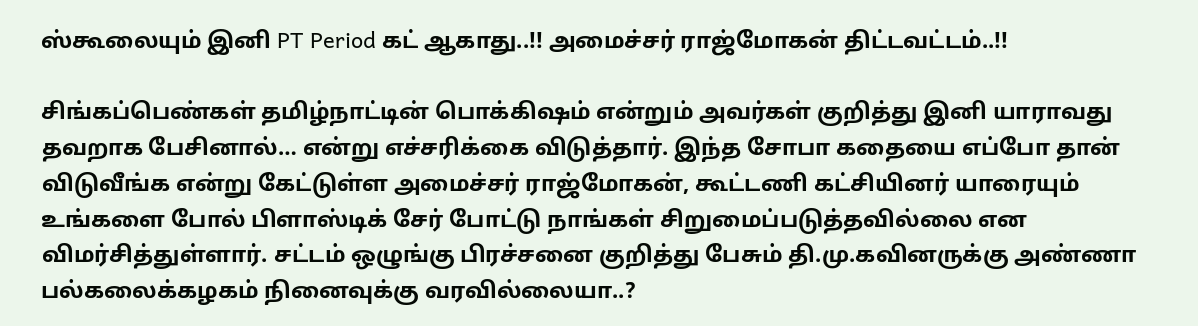ஸ்கூலையும் இனி PT Period கட் ஆகாது..!! அமைச்சர் ராஜ்மோகன் திட்டவட்டம்..!!

சிங்கப்பெண்கள் தமிழ்நாட்டின் பொக்கிஷம் என்றும் அவர்கள் குறித்து இனி யாராவது தவறாக பேசினால்… என்று எச்சரிக்கை விடுத்தார். இந்த சோபா கதையை எப்போ தான் விடுவீங்க என்று கேட்டுள்ள அமைச்சர் ராஜ்மோகன், கூட்டணி கட்சியினர் யாரையும் உங்களை போல் பிளாஸ்டிக் சேர் போட்டு நாங்கள் சிறுமைப்படுத்தவில்லை என விமர்சித்துள்ளார். சட்டம் ஒழுங்கு பிரச்சனை குறித்து பேசும் தி.மு.கவினருக்கு அண்ணா பல்கலைக்கழகம் நினைவுக்கு வரவில்லையா..?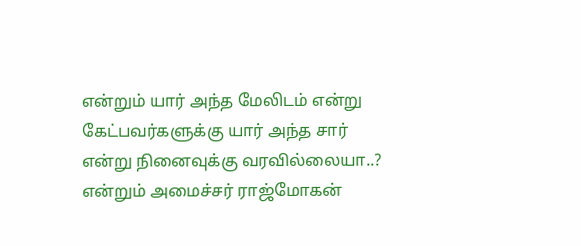என்றும் யார் அந்த மேலிடம் என்று கேட்பவர்களுக்கு யார் அந்த சார் என்று நினைவுக்கு வரவில்லையா..? என்றும் அமைச்சர் ராஜ்மோகன்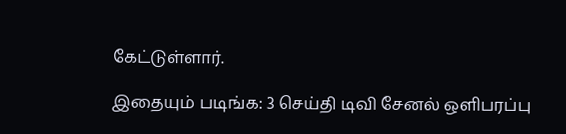கேட்டுள்ளார்.

இதையும் படிங்க: 3 செய்தி டிவி சேனல் ஒளிபரப்பு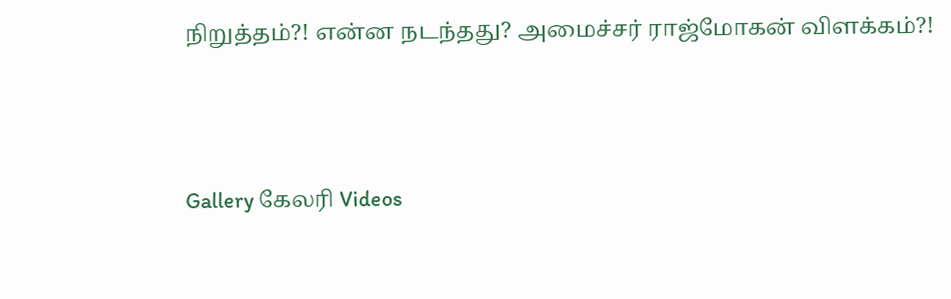நிறுத்தம்?! என்ன நடந்தது? அமைச்சர் ராஜ்மோகன் விளக்கம்?!




Gallery கேலரி Videos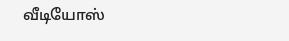வீடியோஸ்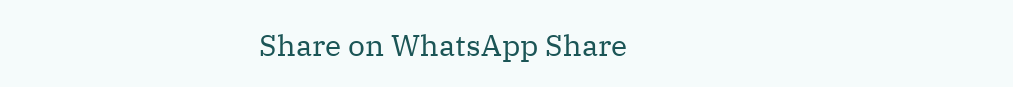Share on WhatsApp Share